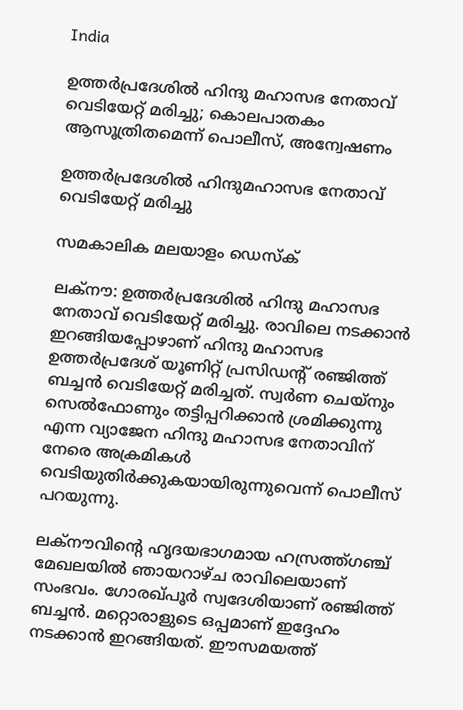India

ഉത്തര്‍പ്രദേശില്‍ ഹിന്ദു മഹാസഭ നേതാവ് വെടിയേറ്റ് മരിച്ചു; കൊലപാതകം ആസൂത്രിതമെന്ന് പൊലീസ്, അന്വേഷണം

ഉത്തര്‍പ്രദേശില്‍ ഹിന്ദുമഹാസഭ നേതാവ് വെടിയേറ്റ് മരിച്ചു

സമകാലിക മലയാളം ഡെസ്ക്

ലക്‌നൗ: ഉത്തര്‍പ്രദേശില്‍ ഹിന്ദു മഹാസഭ നേതാവ് വെടിയേറ്റ് മരിച്ചു. രാവിലെ നടക്കാന്‍ ഇറങ്ങിയപ്പോഴാണ് ഹിന്ദു മഹാസഭ ഉത്തര്‍പ്രദേശ് യൂണിറ്റ് പ്രസിഡന്റ് രഞ്ജിത്ത് ബച്ചന്‍ വെടിയേറ്റ് മരിച്ചത്. സ്വര്‍ണ ചെയ്‌നും സെല്‍ഫോണും തട്ടിപ്പറിക്കാന്‍ ശ്രമിക്കുന്നു എന്ന വ്യാജേന ഹിന്ദു മഹാസഭ നേതാവിന് നേരെ അക്രമികള്‍ വെടിയുതിര്‍ക്കുകയായിരുന്നുവെന്ന് പൊലീസ് പറയുന്നു.

ലക്‌നൗവിന്റെ ഹൃദയഭാഗമായ ഹസ്രത്ത്ഗഞ്ച് മേഖലയില്‍ ഞായറാഴ്ച രാവിലെയാണ് സംഭവം. ഗോരഖ്പൂര്‍ സ്വദേശിയാണ് രഞ്ജിത്ത് ബച്ചന്‍. മറ്റൊരാളുടെ ഒപ്പമാണ് ഇദ്ദേഹം നടക്കാന്‍ ഇറങ്ങിയത്. ഈസമയത്ത്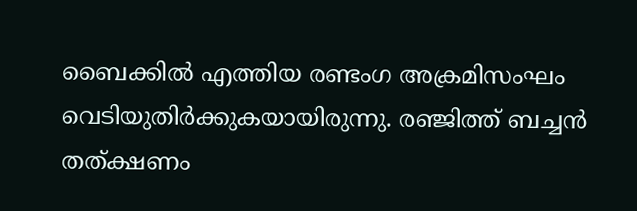ബൈക്കില്‍ എത്തിയ രണ്ടംഗ അക്രമിസംഘം വെടിയുതിര്‍ക്കുകയായിരുന്നു. രഞ്ജിത്ത് ബച്ചന്‍ തത്ക്ഷണം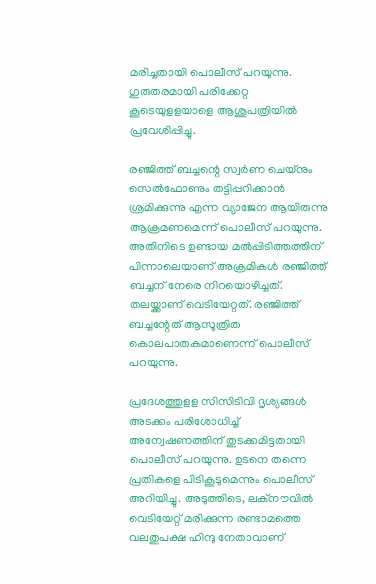മരിച്ചതായി പൊലീസ് പറയുന്നു. ഗുരുതരമായി പരിക്കേറ്റ കൂടെയുളളയാളെ ആശുപത്രിയില്‍ പ്രവേശിപ്പിച്ചു.

രഞ്ജിത്ത് ബച്ചന്റെ സ്വര്‍ണ ചെയ്‌നും സെല്‍ഫോണും തട്ടിപ്പറിക്കാന്‍ ശ്രമിക്കുന്നു എന്ന വ്യാജേന ആയിരുന്നു ആക്രമണമെന്ന് പൊലീസ് പറയുന്നു. അതിനിടെ ഉണ്ടായ മല്‍പ്പിടിത്തത്തിന് പിന്നാലെയാണ് അക്രമികള്‍ രഞ്ജിത്ത് ബച്ചന് നേരെ നിറയൊഴിച്ചത്. തലയ്ക്കാണ് വെടിയേറ്റത്. രഞ്ജിത്ത് ബച്ചന്റേത് ആസൂത്രിത കൊലപാതകമാണെന്ന് പൊലീസ് പറയുന്നു.

പ്രദേശത്തുളള സിസിടിവി ദൃശ്യങ്ങള്‍ അടക്കം പരിശോധിച്ച് അന്വേഷണത്തിന് തുടക്കമിട്ടതായി പൊലീസ് പറയുന്നു. ഉടനെ തന്നെ പ്രതികളെ പിടികൂടുമെന്നും പൊലീസ് അറിയിച്ചു. അടുത്തിടെ, ലക്‌നൗവില്‍ വെടിയേറ്റ് മരിക്കുന്ന രണ്ടാമത്തെ വലതുപക്ഷ ഹിന്ദു നേതാവാണ്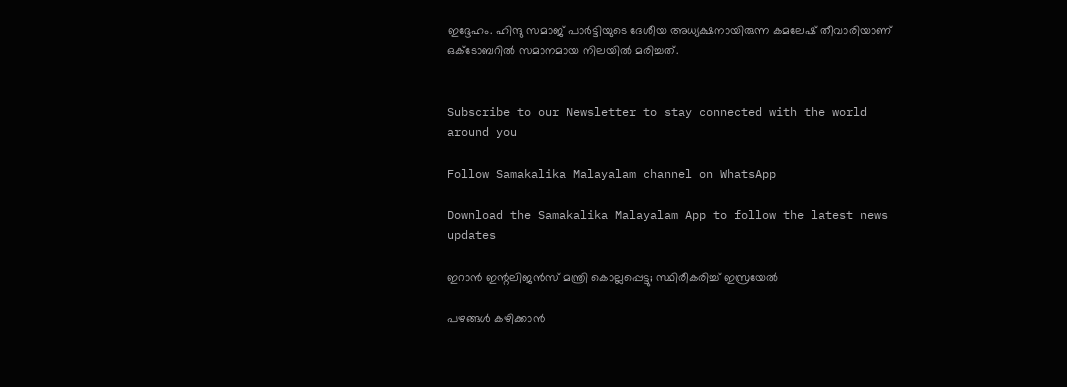ഇദ്ദേഹം. ഹിന്ദു സമാജ് പാര്‍ട്ടിയുടെ ദേശീയ അധ്യക്ഷനായിരുന്ന കമലേഷ് തീവാരിയാണ്  ഒക്ടോബറില്‍ സമാനമായ നിലയില്‍ മരിച്ചത്.


Subscribe to our Newsletter to stay connected with the world around you

Follow Samakalika Malayalam channel on WhatsApp

Download the Samakalika Malayalam App to follow the latest news updates

ഇറാന്‍ ഇന്റലിജന്‍സ് മന്ത്രി കൊല്ലപ്പെട്ടു; സ്ഥിരീകരിച്ച് ഇസ്രയേല്‍

പഴങ്ങൾ കഴിക്കാൻ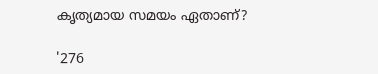കൃത്യമായ സമയം ഏതാണ്?

'276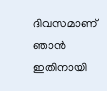ദിവസമാണ് ഞാൻ ഇതിനായി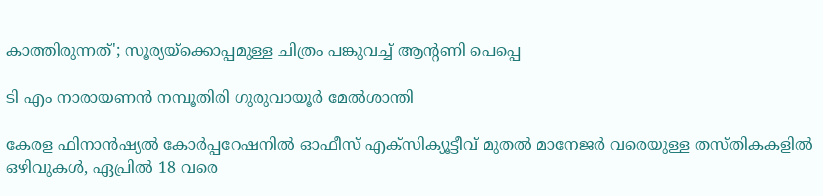കാത്തിരുന്നത്'; സൂര്യയ്ക്കൊപ്പമുള്ള ചിത്രം പങ്കുവച്ച് ആന്റണി പെപ്പെ

ടി എം നാരായണന്‍ നമ്പൂതിരി ഗുരുവായൂര്‍ മേല്‍ശാന്തി

കേരള ഫിനാൻഷ്യൽ കോർപ്പറേഷനിൽ ഓഫീസ് എക്സിക്യൂട്ടീവ് മുതൽ മാനേജർ വരെയുള്ള തസ്തികകളിൽ ഒഴിവുകൾ, ഏപ്രിൽ 18 വരെ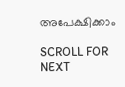അപേക്ഷിക്കാം

SCROLL FOR NEXT